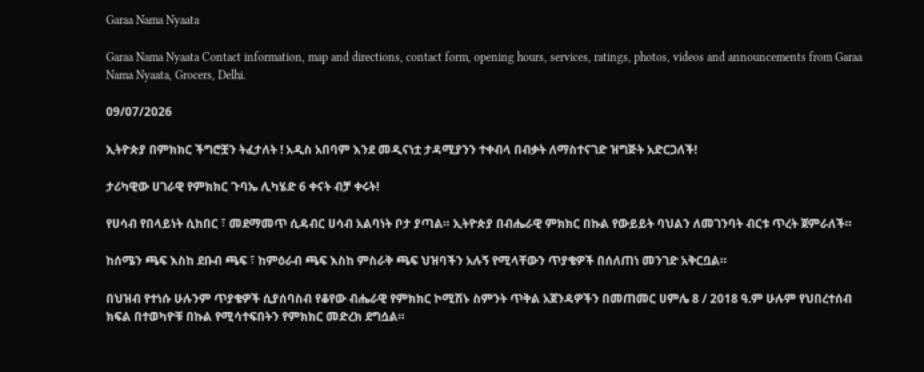Garaa Nama Nyaata

Garaa Nama Nyaata Contact information, map and directions, contact form, opening hours, services, ratings, photos, videos and announcements from Garaa Nama Nyaata, Grocers, Delhi.

09/07/2026

ኢትዮጵያ በምክክር ችግሮቿን ትፈታለት ! አዲስ አበባም እንደ መዲናነቷ ታዳሚያንን ተቀብላ በብቃት ለማስተናገድ ዝግጅት አድርጋለች!

ታሪካዊው ሀገራዊ የምክክር ጉባኤ ሊካሄድ 6 ቀናት ብቻ ቀሩት!

የሀሳብ የበላይነት ሲከበር ፣ መደማመጥ ሲዳብር ሀሳብ አልባነት ቦታ ያጣል። ኢትዮጵያ በብሔራዊ ምክክር በኩል የውይይት ባህልን ለመገንባት ብርቱ ጥረት ጀምራለች።

ከሰሜን ጫፍ እስከ ደቡብ ጫፍ ፣ ከምዕራብ ጫፍ እስከ ምስራቅ ጫፍ ህዝባችን አሉኝ የሚላቸውን ጥያቄዎች በሰለጠነ መንገድ አቅርቧል።

በህዝብ የተነሱ ሁሉንም ጥያቄዎች ሲያሰባስብ የቆየው ብሔራዊ የምክክር ኮሚሽኑ ስምንት ጥቅል አጀንዳዎችን በመጠመር ሀምሌ 8 / 2018 ዓ.ም ሁሉም የህበረተሰብ ክፍል በተወካዮቹ በኩል የሚሳተፍበትን የምክክር መድረክ ደግሷል።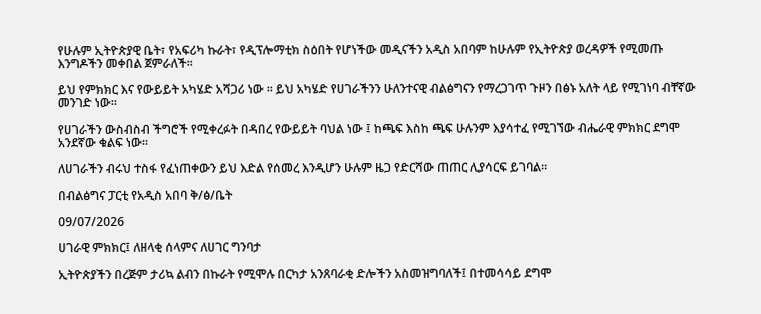የሁሉም ኢትዮጵያዊ ቤት፣ የአፍሪካ ኩራት፣ የዲፕሎማቲክ ስዕበት የሆነችው መዲናችን አዲስ አበባም ከሁሉም የኢትዮጵያ ወረዳዎች የሚመጡ እንግዶችን መቀበል ጀምራለች፡፡

ይህ የምክክር እና የውይይት አካሄድ አሻጋሪ ነው ። ይህ አካሄድ የሀገራችንን ሁለንተናዊ ብልፅግናን የማረጋገጥ ጉዞን በፅኑ አለት ላይ የሚገነባ ብቸኛው መንገድ ነው።

የሀገራችን ውስብስብ ችግሮች የሚቀረፉት በዳበረ የውይይት ባህል ነው ፤ ከጫፍ እስከ ጫፍ ሁሉንም እያሳተፈ የሚገኘው ብሔራዊ ምክክር ደግሞ አንደኛው ቁልፍ ነው።

ለሀገራችን ብሩህ ተስፋ የፈነጠቀውን ይህ እድል የሰመረ እንዲሆን ሁሉም ዜጋ የድርሻው ጠጠር ሊያሳርፍ ይገባል።

በብልፅግና ፓርቲ የአዲስ አበባ ቅ/ፅ/ቤት

09/07/2026

ሀገራዊ ምክክር፤ ለዘላቂ ሰላምና ለሀገር ግንባታ

ኢትዮጵያችን በረጅም ታሪኳ ልብን በኩራት የሚሞሉ በርካታ አንጸባራቂ ድሎችን አስመዝግባለች፤ በተመሳሳይ ደግሞ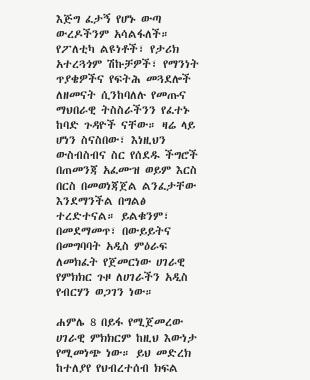እጅግ ፈታኝ የሆኑ ውጣ ውረዶችንም አሳልፋለች። የፖለቲካ ልዩነቶች፣ የታሪክ አተረጓጎም ሽኩቻዎች፣ የማንነት ጥያቄዎችና የፍትሕ መጓደሎች ለዘመናት ሲንከባለሉ የመጡና ማህበራዊ ትስስራችንን የፈተኑ ከባድ ጉዳዮች ናቸው። ዛሬ ላይ ሆነን ስናስበው፣ እነዚህን ውስብስብና ስር የሰደዱ ችግሮች በጠመንጃ አፈሙዝ ወይም እርስ በርስ በመወነጃጀል ልንፈታቸው እንደማንችል በግልፅ ተረድተናል። ይልቁንም፣ በመደማመጥ፣ በውይይትና በመግባባት አዲስ ምዕራፍ ለመክፈት የጀመርነው ሀገራዊ የምክክር ጉዞ ለሀገራችን አዲስ የብርሃን ወጋገን ነው።

ሐምሌ 8 በይፋ የሚጀመረው ሀገራዊ ምክክርም ከዚህ እውነታ የሚመነጭ ነው። ይህ መድረክ ከተለያየ የህብረተሰብ ክፍል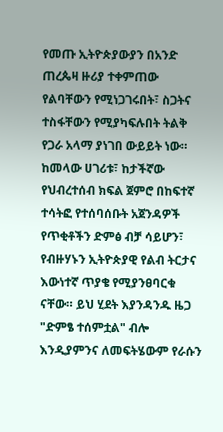የመጡ ኢትዮጵያውያን በአንድ ጠረጴዛ ዙሪያ ተቀምጠው የልባቸውን የሚነጋገሩበት፣ ስጋትና ተስፋቸውን የሚያካፍሉበት ትልቅ የጋራ አላማ ያነገበ ውይይት ነው። ከመላው ሀገሪቱ፣ ከታችኛው የህብረተሰብ ክፍል ጀምሮ በከፍተኛ ተሳትፎ የተሰባሰቡት አጀንዳዎች የጥቂቶችን ድምፅ ብቻ ሳይሆን፣ የብዙሃኑን ኢትዮጵያዊ የልብ ትርታና እውነተኛ ጥያቄ የሚያንፀባርቁ ናቸው። ይህ ሂደት እያንዳንዱ ዜጋ "ድምፄ ተሰምቷል" ብሎ እንዲያምንና ለመፍትሄውም የራሱን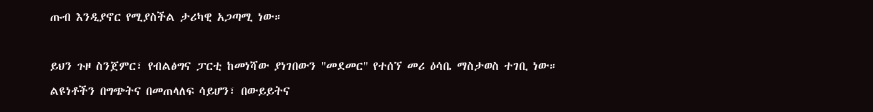ጡብ እንዲያኖር የሚያስችል ታሪካዊ አጋጣሚ ነው።

ይህን ጉዞ ስንጀምር፣ የብልፅግና ፓርቲ ከመነሻው ያነገበውን "መደመር" የተሰኘ መሪ ዕሳቤ ማስታወስ ተገቢ ነው። ልዩነቶችን በግጭትና በመጠላለፍ ሳይሆን፣ በውይይትና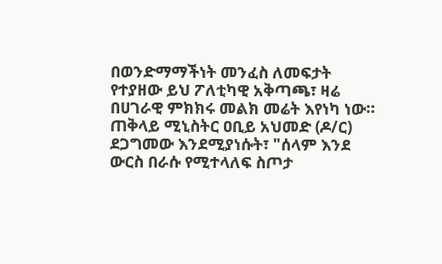በወንድማማችነት መንፈስ ለመፍታት የተያዘው ይህ ፖለቲካዊ አቅጣጫ፣ ዛሬ በሀገራዊ ምክክሩ መልክ መሬት እየነካ ነው።
ጠቅላይ ሚኒስትር ዐቢይ አህመድ (ዶ/ር) ደጋግመው እንደሚያነሱት፣ "ሰላም እንደ ውርስ በራሱ የሚተላለፍ ስጦታ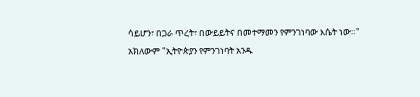ሳይሆን፣ በጋራ ጥረት፣ በውይይትና በመተማመን የምንገነባው እሴት ነው።" አክለውም "ኢትዮጵያን የምንገነባት አንዱ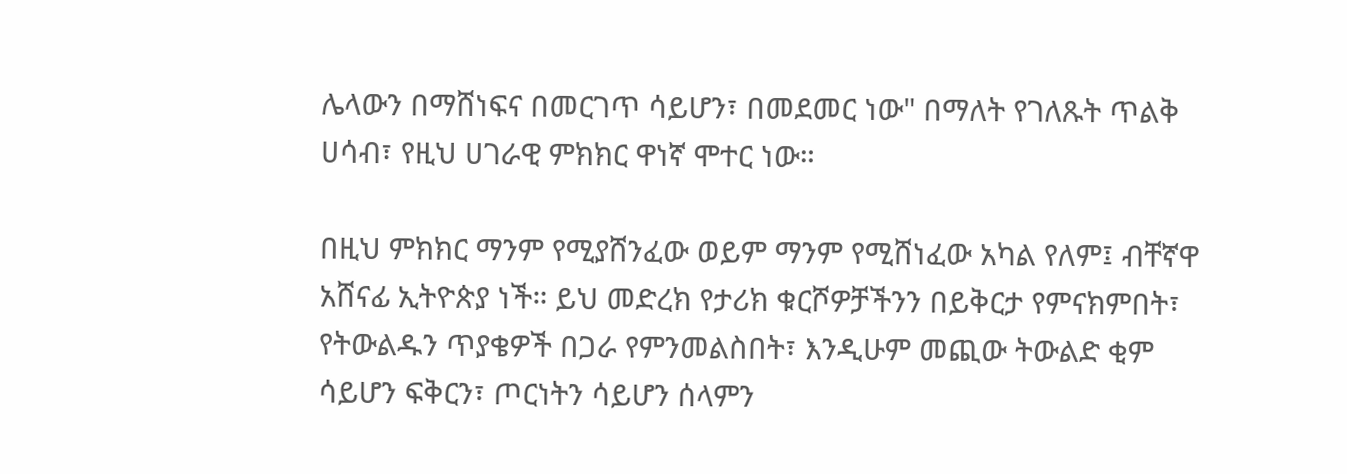ሌላውን በማሸነፍና በመርገጥ ሳይሆን፣ በመደመር ነው" በማለት የገለጹት ጥልቅ ሀሳብ፣ የዚህ ሀገራዊ ምክክር ዋነኛ ሞተር ነው።

በዚህ ምክክር ማንም የሚያሸንፈው ወይም ማንም የሚሸነፈው አካል የለም፤ ብቸኛዋ አሸናፊ ኢትዮጵያ ነች። ይህ መድረክ የታሪክ ቁርሾዎቻችንን በይቅርታ የምናክምበት፣ የትውልዱን ጥያቄዎች በጋራ የምንመልስበት፣ እንዲሁም መጪው ትውልድ ቂም ሳይሆን ፍቅርን፣ ጦርነትን ሳይሆን ሰላምን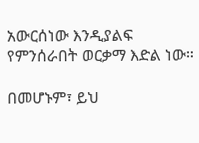አውርሰነው እንዲያልፍ የምንሰራበት ወርቃማ እድል ነው።

በመሆኑም፣ ይህ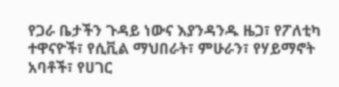የጋራ ቤታችን ጉዳይ ነውና እያንዳንዱ ዜጋ፣ የፖለቲካ ተዋናዮች፣ የሲቪል ማህበራት፣ ምሁራን፣ የሃይማኖት አባቶች፣ የሀገር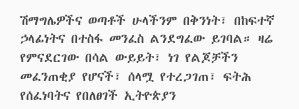ሽማግሌዎችና ወጣቶች ሁላችንም በቅንነት፣ በከፍተኛ ኃላፊነትና በተስፋ መንፈስ ልንደግፈው ይገባል። ዛሬ የምናደርገው በሳል ውይይት፣ ነገ የልጆቻችን መፈንጠቂያ የሆናች፣ ሰላሟ የተረጋገጠ፣ ፍትሕ የሰፈነባትና የበለፀገች ኢትዮጵያን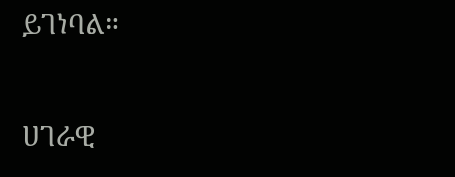ይገነባል።

ሀገራዊ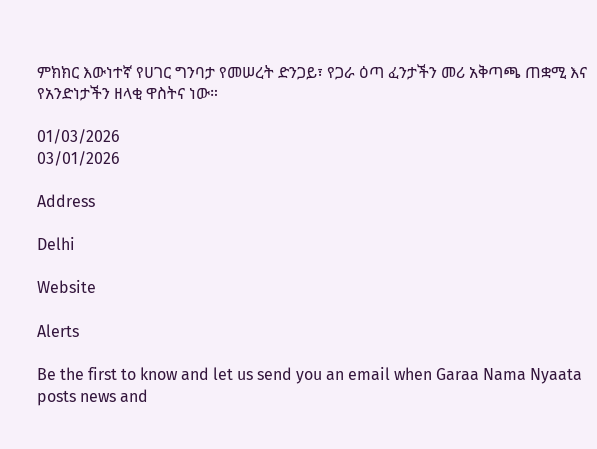ምክክር እውነተኛ የሀገር ግንባታ የመሠረት ድንጋይ፣ የጋራ ዕጣ ፈንታችን መሪ አቅጣጫ ጠቋሚ እና የአንድነታችን ዘላቂ ዋስትና ነው።

01/03/2026
03/01/2026

Address

Delhi

Website

Alerts

Be the first to know and let us send you an email when Garaa Nama Nyaata posts news and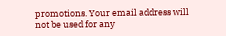promotions. Your email address will not be used for any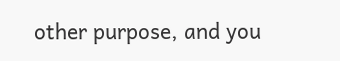other purpose, and you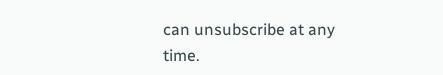can unsubscribe at any time.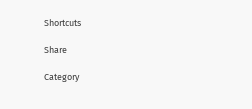Shortcuts

Share

Category